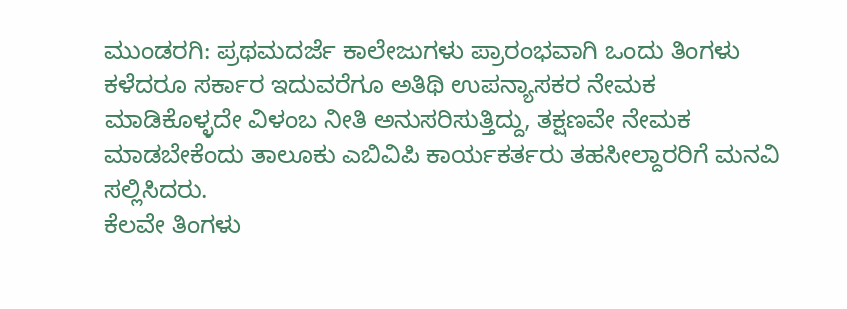ಮುಂಡರಗಿ: ಪ್ರಥಮದರ್ಜೆ ಕಾಲೇಜುಗಳು ಪ್ರಾರಂಭವಾಗಿ ಒಂದು ತಿಂಗಳು ಕಳೆದರೂ ಸರ್ಕಾರ ಇದುವರೆಗೂ ಅತಿಥಿ ಉಪನ್ಯಾಸಕರ ನೇಮಕ ಮಾಡಿಕೊಳ್ಳದೇ ವಿಳಂಬ ನೀತಿ ಅನುಸರಿಸುತ್ತಿದ್ದು, ತಕ್ಷಣವೇ ನೇಮಕ ಮಾಡಬೇಕೆಂದು ತಾಲೂಕು ಎಬಿವಿಪಿ ಕಾರ್ಯಕರ್ತರು ತಹಸೀಲ್ದಾರರಿಗೆ ಮನವಿ ಸಲ್ಲಿಸಿದರು.
ಕೆಲವೇ ತಿಂಗಳು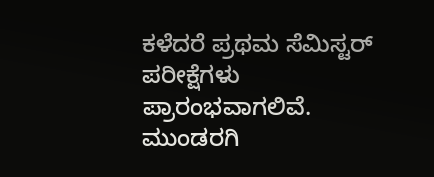ಕಳೆದರೆ ಪ್ರಥಮ ಸೆಮಿಸ್ಟರ್ ಪರೀಕ್ಷೆಗಳು ಪ್ರಾರಂಭವಾಗಲಿವೆ. ಮುಂಡರಗಿ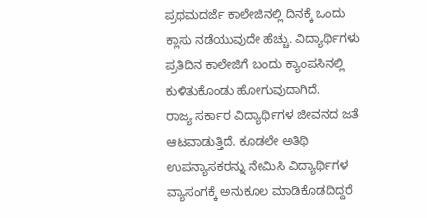ಪ್ರಥಮದರ್ಜೆ ಕಾಲೇಜಿನಲ್ಲಿ ದಿನಕ್ಕೆ ಒಂದು ಕ್ಲಾಸು ನಡೆಯುವುದೇ ಹೆಚ್ಚು. ವಿದ್ಯಾರ್ಥಿಗಳು ಪ್ರತಿದಿನ ಕಾಲೇಜಿಗೆ ಬಂದು ಕ್ಯಾಂಪಸಿನಲ್ಲಿ ಕುಳಿತುಕೊಂಡು ಹೋಗುವುದಾಗಿದೆ.
ರಾಜ್ಯ ಸರ್ಕಾರ ವಿದ್ಯಾರ್ಥಿಗಳ ಜೀವನದ ಜತೆ ಆಟವಾಡುತ್ತಿದೆ. ಕೂಡಲೇ ಅತಿಥಿ ಉಪನ್ಯಾಸಕರನ್ನು ನೇಮಿಸಿ ವಿದ್ಯಾರ್ಥಿಗಳ ವ್ಯಾಸಂಗಕ್ಕೆ ಅನುಕೂಲ ಮಾಡಿಕೊಡದಿದ್ದರೆ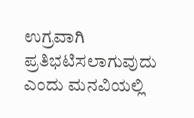ಉಗ್ರವಾಗಿ ಪ್ರತಿಭಟಿಸಲಾಗುವುದು ಎಂದು ಮನವಿಯಲ್ಲಿ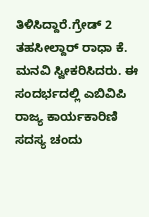ತಿಳಿಸಿದ್ದಾರೆ.ಗ್ರೇಡ್ 2 ತಹಸೀಲ್ದಾರ್ ರಾಧಾ ಕೆ. ಮನವಿ ಸ್ವೀಕರಿಸಿದರು. ಈ ಸಂದರ್ಭದಲ್ಲಿ ಎಬಿವಿಪಿ ರಾಜ್ಯ ಕಾರ್ಯಕಾರಿಣಿ ಸದಸ್ಯ ಚಂದು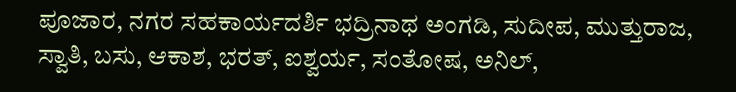ಪೂಜಾರ, ನಗರ ಸಹಕಾರ್ಯದರ್ಶಿ ಭದ್ರಿನಾಥ ಅಂಗಡಿ, ಸುದೀಪ, ಮುತ್ತುರಾಜ, ಸ್ವಾತಿ, ಬಸು, ಆಕಾಶ, ಭರತ್, ಐಶ್ವರ್ಯ, ಸಂತೋಷ, ಅನಿಲ್,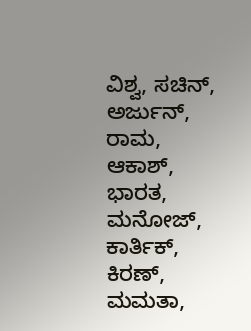ವಿಶ್ವ, ಸಚಿನ್, ಅರ್ಜುನ್, ರಾಮ, ಆಕಾಶ್, ಭಾರತ, ಮನೋಜ್, ಕಾರ್ತಿಕ್, ಕಿರಣ್, ಮಮತಾ,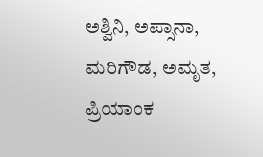ಅಶ್ವಿನಿ, ಅಪ್ಸಾನಾ, ಮರಿಗೌಡ, ಅಮೃತ, ಪ್ರಿಯಾಂಕ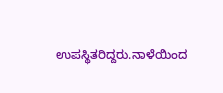ಉಪಸ್ಥಿತರಿದ್ದರು.ನಾಳೆಯಿಂದ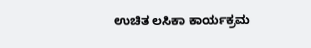ಉಚಿತ ಲಸಿಕಾ ಕಾರ್ಯಕ್ರಮ